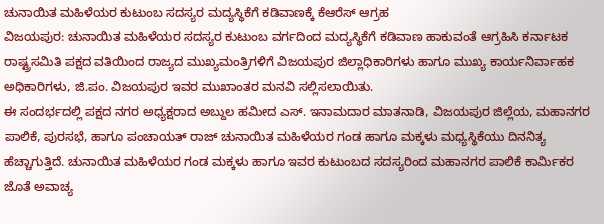ಚುನಾಯಿತ ಮಹಿಳೆಯರ ಕುಟುಂಬ ಸದಸ್ಯರ ಮದ್ಯಸ್ಥಿಕೆಗೆ ಕಡಿವಾಣಕ್ಕೆ ಕೆಆರೆಸ್ ಆಗ್ರಹ
ವಿಜಯಪುರ: ಚುನಾಯಿತ ಮಹಿಳೆಯರ ಸದಸ್ಯರ ಕುಟುಂಬ ವರ್ಗದಿಂದ ಮದ್ಯಸ್ಥಿಕೆಗೆ ಕಡಿವಾಣ ಹಾಕುವಂತೆ ಆಗ್ರಹಿಸಿ ಕರ್ನಾಟಕ ರಾಷ್ಟ್ರಸಮಿತಿ ಪಕ್ಷದ ವತಿಯಿಂದ ರಾಜ್ಯದ ಮುಖ್ಯಮಂತ್ರಿಗಳಿಗೆ ವಿಜಯಪುರ ಜಿಲ್ಲಾಧಿಕಾರಿಗಳು ಹಾಗೂ ಮುಖ್ಯ ಕಾರ್ಯನಿರ್ವಾಹಕ ಅಧಿಕಾರಿಗಳು, ಜಿ.ಪಂ. ವಿಜಯಪುರ ಇವರ ಮುಖಾಂತರ ಮನವಿ ಸಲ್ಲಿಸಲಾಯಿತು.
ಈ ಸಂದರ್ಭದಲ್ಲಿ ಪಕ್ಷದ ನಗರ ಅಧ್ಯಕ್ಷರಾದ ಅಬ್ದುಲ ಹಮೀದ ಎಸ್. ಇನಾಮದಾರ ಮಾತನಾಡಿ, ವಿಜಯಪುರ ಜಿಲ್ಲೆಯ, ಮಹಾನಗರ ಪಾಲಿಕೆ, ಪುರಸಭೆ, ಹಾಗೂ ಪಂಚಾಯತ್ ರಾಜ್ ಚುನಾಯಿತ ಮಹಿಳೆಯರ ಗಂಡ ಹಾಗೂ ಮಕ್ಕಳು ಮಧ್ಯಸ್ಥಿಕೆಯು ದಿನನಿತ್ಯ ಹೆಚ್ಚಾಗುತ್ತಿದೆ. ಚುನಾಯಿತ ಮಹಿಳೆಯರ ಗಂಡ ಮಕ್ಕಳು ಹಾಗೂ ಇವರ ಕುಟುಂಬದ ಸದಸ್ಯರಿಂದ ಮಹಾನಗರ ಪಾಲಿಕೆ ಕಾರ್ಮಿಕರ ಜೊತೆ ಅವಾಚ್ಯ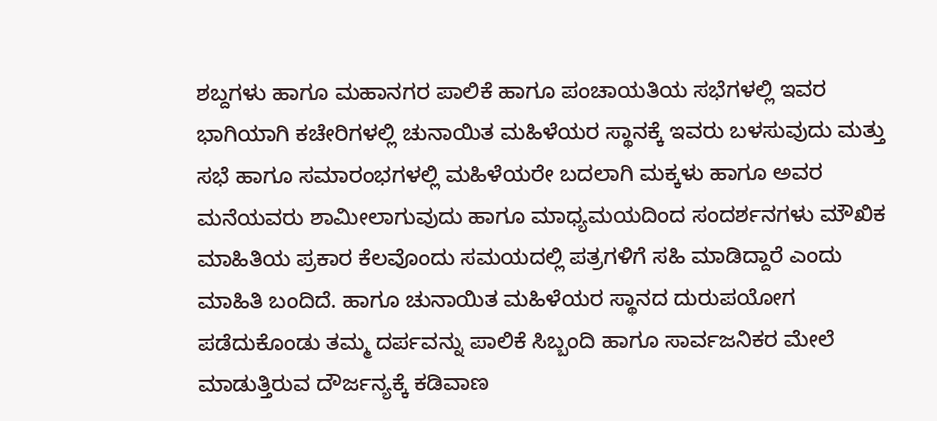ಶಬ್ದಗಳು ಹಾಗೂ ಮಹಾನಗರ ಪಾಲಿಕೆ ಹಾಗೂ ಪಂಚಾಯತಿಯ ಸಭೆಗಳಲ್ಲಿ ಇವರ ಭಾಗಿಯಾಗಿ ಕಚೇರಿಗಳಲ್ಲಿ ಚುನಾಯಿತ ಮಹಿಳೆಯರ ಸ್ಥಾನಕ್ಕೆ ಇವರು ಬಳಸುವುದು ಮತ್ತು ಸಭೆ ಹಾಗೂ ಸಮಾರಂಭಗಳಲ್ಲಿ ಮಹಿಳೆಯರೇ ಬದಲಾಗಿ ಮಕ್ಕಳು ಹಾಗೂ ಅವರ ಮನೆಯವರು ಶಾಮೀಲಾಗುವುದು ಹಾಗೂ ಮಾಧ್ಯಮಯದಿಂದ ಸಂದರ್ಶನಗಳು ಮೌಖಿಕ ಮಾಹಿತಿಯ ಪ್ರಕಾರ ಕೆಲವೊಂದು ಸಮಯದಲ್ಲಿ ಪತ್ರಗಳಿಗೆ ಸಹಿ ಮಾಡಿದ್ದಾರೆ ಎಂದು ಮಾಹಿತಿ ಬಂದಿದೆ. ಹಾಗೂ ಚುನಾಯಿತ ಮಹಿಳೆಯರ ಸ್ಥಾನದ ದುರುಪಯೋಗ ಪಡೆದುಕೊಂಡು ತಮ್ಮ ದರ್ಪವನ್ನು ಪಾಲಿಕೆ ಸಿಬ್ಬಂದಿ ಹಾಗೂ ಸಾರ್ವಜನಿಕರ ಮೇಲೆ ಮಾಡುತ್ತಿರುವ ದೌರ್ಜನ್ಯಕ್ಕೆ ಕಡಿವಾಣ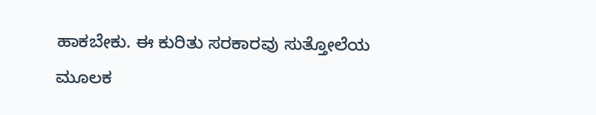ಹಾಕಬೇಕು. ಈ ಕುರಿತು ಸರಕಾರವು ಸುತ್ತೋಲೆಯ ಮೂಲಕ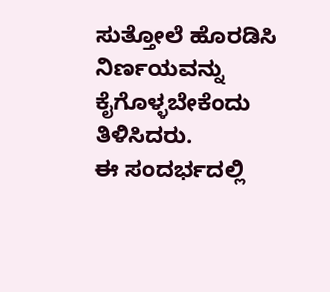ಸುತ್ತೋಲೆ ಹೊರಡಿಸಿ ನಿರ್ಣಯವನ್ನು ಕೈಗೊಳ್ಳಬೇಕೆಂದು ತಿಳಿಸಿದರು.
ಈ ಸಂದರ್ಭದಲ್ಲಿ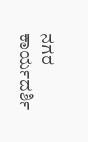ನಗರ ಕಾರ್ಯದರ್ಶಿ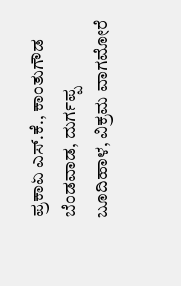ಪ್ರಕಾಏ ಎಸ್.ಕೆ., ಕಾಂತುಗೌಡ ಬೆಂಡವಾಡ, ದುರ್ಗಪ್ಪ ಬೂದಿಹಾಳ, ವಿಕ್ರಮ ವಾಗಮೋರೆ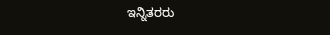ಇನ್ನಿತರರು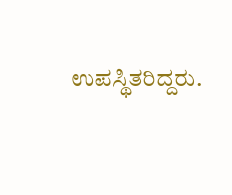ಉಪಸ್ಥಿತರಿದ್ದರು.